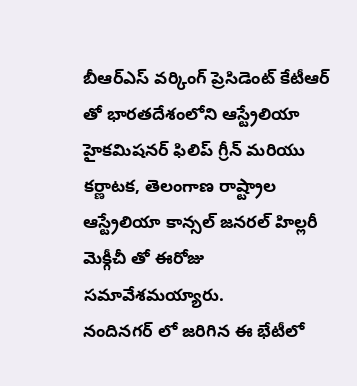బీఆర్ఎస్ వర్కింగ్ ప్రెసిడెంట్ కేటీఆర్ తో భారతదేశంలోని ఆస్ట్రేలియా హైకమిషనర్ ఫిలిప్ గ్రీన్ మరియు కర్ణాటక, తెలంగాణ రాష్ట్రాల ఆస్ట్రేలియా కాన్సల్ జనరల్ హిల్లరీ మెక్గీచీ తో ఈరోజు సమావేశమయ్యారు.
నందినగర్ లో జరిగిన ఈ భేటీలో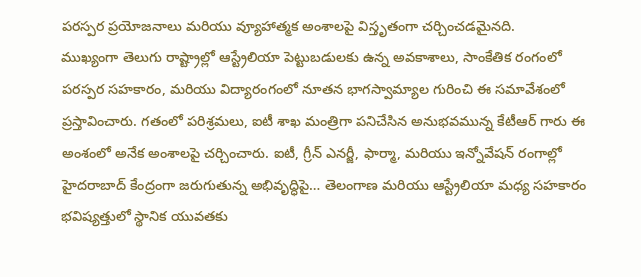పరస్పర ప్రయోజనాలు మరియు వ్యూహాత్మక అంశాలపై విస్తృతంగా చర్చించడమైనది.
ముఖ్యంగా తెలుగు రాష్ట్రాల్లో ఆస్ట్రేలియా పెట్టుబడులకు ఉన్న అవకాశాలు, సాంకేతిక రంగంలో పరస్పర సహకారం, మరియు విద్యారంగంలో నూతన భాగస్వామ్యాల గురించి ఈ సమావేశంలో ప్రస్తావించారు. గతంలో పరిశ్రమలు, ఐటీ శాఖ మంత్రిగా పనిచేసిన అనుభవమున్న కేటీఆర్ గారు ఈ అంశంలో అనేక అంశాలపై చర్చించారు. ఐటీ, గ్రీన్ ఎనర్జీ, ఫార్మా, మరియు ఇన్నోవేషన్ రంగాల్లో హైదరాబాద్ కేంద్రంగా జరుగుతున్న అభివృద్ధిపై… తెలంగాణ మరియు ఆస్ట్రేలియా మధ్య సహకారం భవిష్యత్తులో స్థానిక యువతకు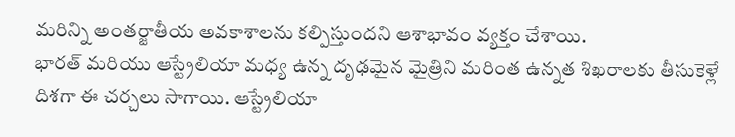మరిన్ని అంతర్జాతీయ అవకాశాలను కల్పిస్తుందని ఆశాభావం వ్యక్తం చేశాయి.
భారత్ మరియు ఆస్ట్రేలియా మధ్య ఉన్న దృఢమైన మైత్రిని మరింత ఉన్నత శిఖరాలకు తీసుకెళ్లే దిశగా ఈ చర్చలు సాగాయి. ఆస్ట్రేలియా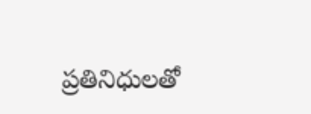ప్రతినిధులతో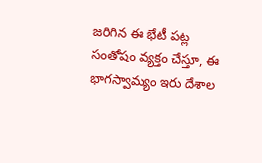జరిగిన ఈ భేటీ పట్ల సంతోషం వ్యక్తం చేస్తూ, ఈ భాగస్వామ్యం ఇరు దేశాల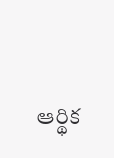ఆర్థిక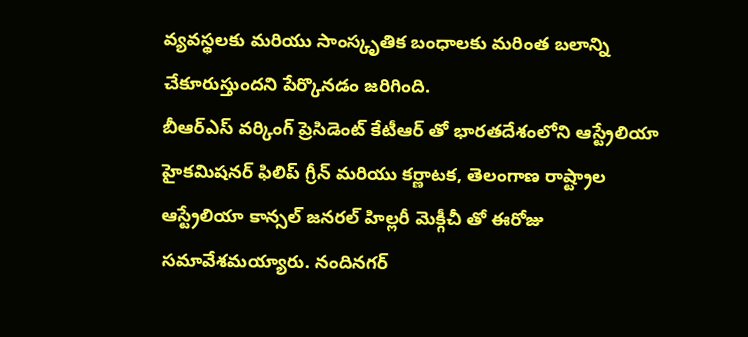వ్యవస్థలకు మరియు సాంస్కృతిక బంధాలకు మరింత బలాన్ని చేకూరుస్తుందని పేర్కొనడం జరిగింది.
బీఆర్ఎస్ వర్కింగ్ ప్రెసిడెంట్ కేటీఆర్ తో భారతదేశంలోని ఆస్ట్రేలియా హైకమిషనర్ ఫిలిప్ గ్రీన్ మరియు కర్ణాటక, తెలంగాణ రాష్ట్రాల ఆస్ట్రేలియా కాన్సల్ జనరల్ హిల్లరీ మెక్గీచీ తో ఈరోజు సమావేశమయ్యారు. నందినగర్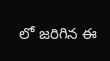లో జరిగిన ఈ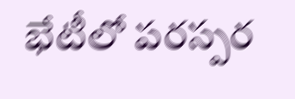భేటీలో పరస్పర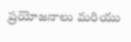ప్రయోజనాలు మరియు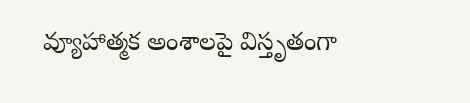వ్యూహాత్మక అంశాలపై విస్తృతంగా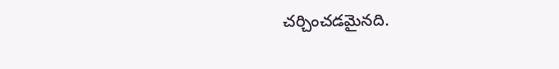చర్చించడమైనది.